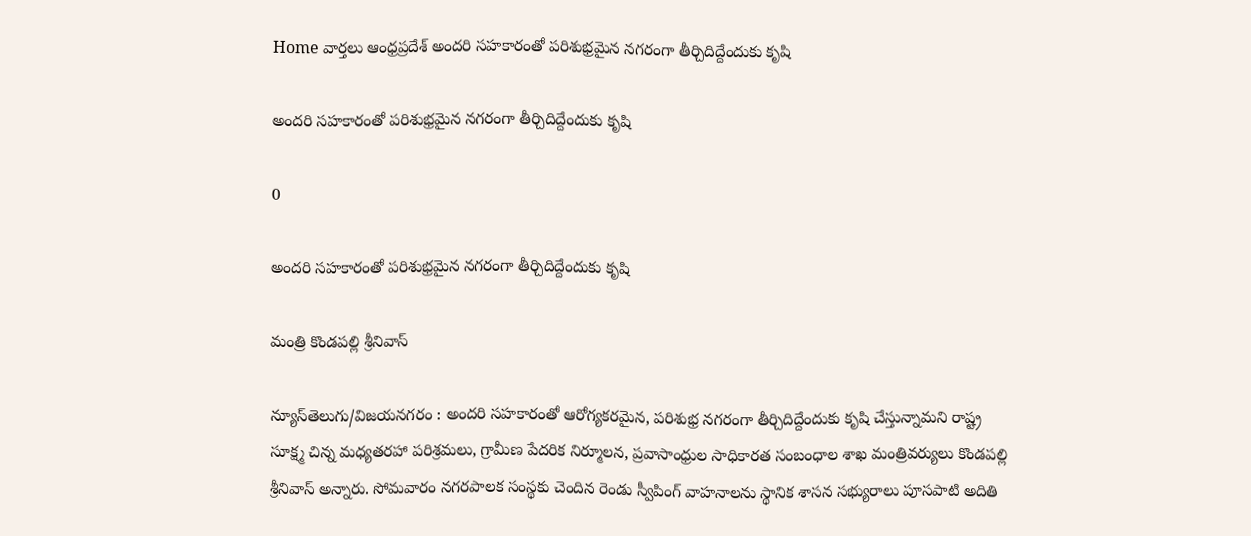Home వార్తలు ఆంధ్రప్రదేశ్‌ అందరి సహకారంతో పరిశుభ్రమైన నగరంగా తీర్చిదిద్దేందుకు కృషి

అందరి సహకారంతో పరిశుభ్రమైన నగరంగా తీర్చిదిద్దేందుకు కృషి

0

అందరి సహకారంతో పరిశుభ్రమైన నగరంగా తీర్చిదిద్దేందుకు కృషి

మంత్రి కొండపల్లి శ్రీనివాస్

న్యూస్‌తెలుగు/విజయనగరం : అందరి సహకారంతో ఆరోగ్యకరమైన, పరిశుభ్ర నగరంగా తీర్చిదిద్దేందుకు కృషి చేస్తున్నామని రాష్ట్ర సూక్ష్మ చిన్న మధ్యతరహా పరిశ్రమలు, గ్రామీణ పేదరిక నిర్మూలన, ప్రవాసాంధ్రుల సాధికారత సంబంధాల శాఖ మంత్రివర్యులు కొండపల్లి శ్రీనివాస్ అన్నారు. సోమవారం నగరపాలక సంస్థకు చెందిన రెండు స్వీపింగ్ వాహనాలను స్థానిక శాసన సభ్యురాలు పూసపాటి అదితి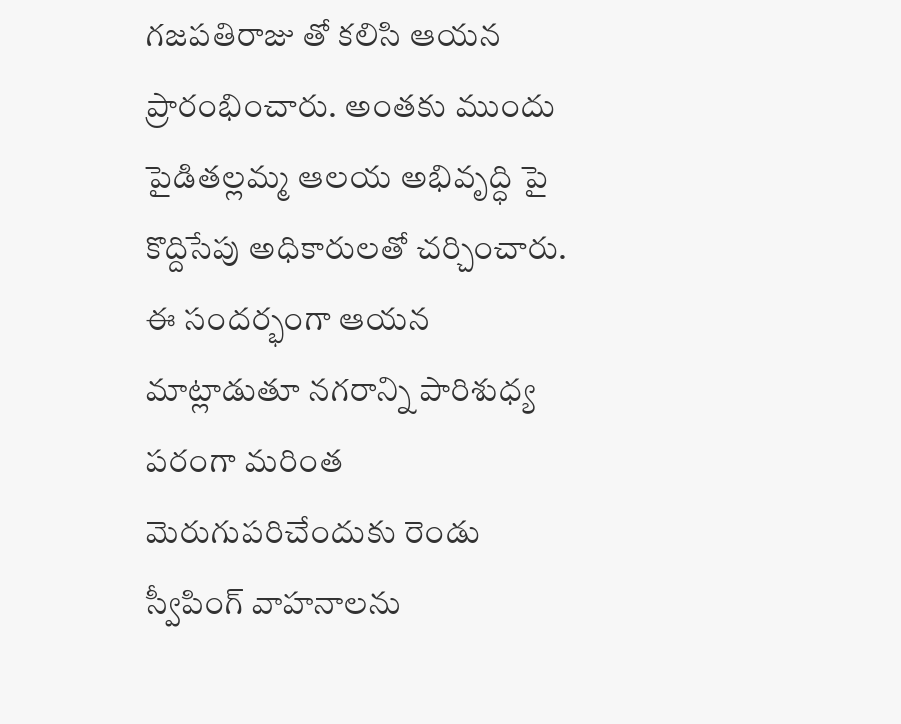గజపతిరాజు తో కలిసి ఆయన ప్రారంభించారు. అంతకు ముందు పైడితల్లమ్మ ఆలయ అభివృద్ధి పై కొద్దిసేపు అధికారులతో చర్చించారు. ఈ సందర్భంగా ఆయన మాట్లాడుతూ నగరాన్ని పారిశుధ్య పరంగా మరింత మెరుగుపరిచేందుకు రెండు స్వీపింగ్ వాహనాలను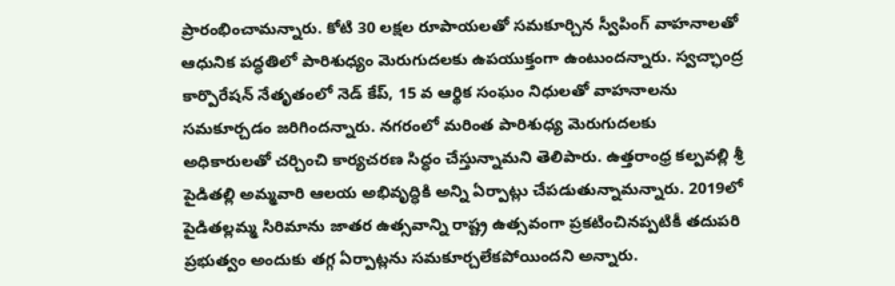ప్రారంభించామన్నారు. కోటి 30 లక్షల రూపాయలతో సమకూర్చిన స్వీపింగ్ వాహనాలతో ఆధునిక పద్ధతిలో పారిశుధ్యం మెరుగుదలకు ఉపయుక్తంగా ఉంటుందన్నారు. స్వచ్ఛాంద్ర కార్పొరేషన్ నేతృతంలో నెడ్ కేప్, 15 వ ఆర్థిక సంఘం నిధులతో వాహనాలను సమకూర్చడం జరిగిందన్నారు. నగరంలో మరింత పారిశుధ్య మెరుగుదలకు అధికారులతో చర్చించి కార్యచరణ సిద్ధం చేస్తున్నామని తెలిపారు. ఉత్తరాంధ్ర కల్పవల్లి శ్రీ పైడితల్లి అమ్మవారి ఆలయ అభివృద్ధికి అన్ని ఏర్పాట్లు చేపడుతున్నామన్నారు. 2019లో పైడితల్లమ్మ సిరిమాను జాతర ఉత్సవాన్ని రాష్ట్ర ఉత్సవంగా ప్రకటించినప్పటికీ తదుపరి ప్రభుత్వం అందుకు తగ్గ ఏర్పాట్లను సమకూర్చలేకపోయిందని అన్నారు.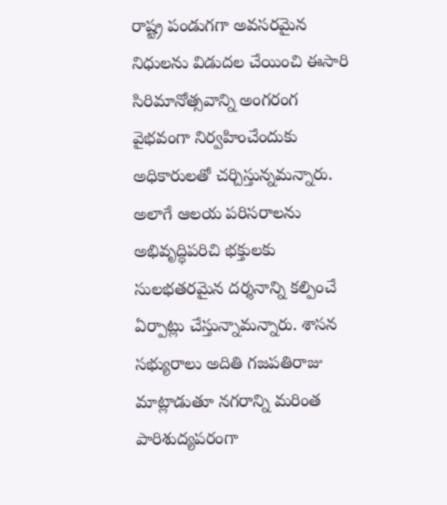రాష్ట్ర పండుగగా అవసరమైన నిధులను విడుదల చేయించి ఈసారి సిరిమానోత్సవాన్ని అంగరంగ వైభవంగా నిర్వహించేందుకు అధికారులతో చర్చిస్తున్నమన్నారు. అలాగే ఆలయ పరిసరాలను అభివృద్ధిపరిచి భక్తులకు సులభతరమైన దర్శనాన్ని కల్పించే ఏర్పాట్లు చేస్తున్నామన్నారు. శాసన సభ్యురాలు అదితి గజపతిరాజు మాట్లాడుతూ నగరాన్ని మరింత పారిశుద్యపరంగా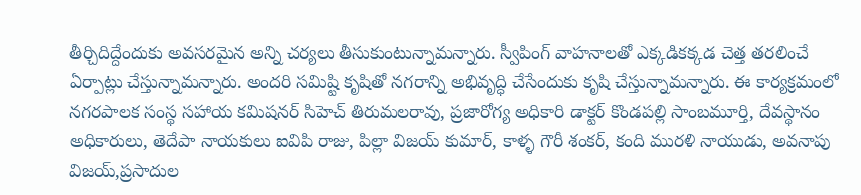తీర్చిదిద్దేందుకు అవసరమైన అన్ని చర్యలు తీసుకుంటున్నామన్నారు. స్వీపింగ్ వాహనాలతో ఎక్కడికక్కడ చెత్త తరలించే ఏర్పాట్లు చేస్తున్నామన్నారు. అందరి సమిష్టి కృషితో నగరాన్ని అభివృద్ధి చేసేందుకు కృషి చేస్తున్నామన్నారు. ఈ కార్యక్రమంలో నగరపాలక సంస్థ సహాయ కమిషనర్ సిహెచ్ తిరుమలరావు, ప్రజారోగ్య అధికారి డాక్టర్ కొండపల్లి సాంబమూర్తి, దేవస్థానం అధికారులు, తెదేపా నాయకులు ఐవిపి రాజు, పిల్లా విజయ్ కుమార్, కాళ్ళ గౌరీ శంకర్, కంది మురళి నాయుడు, అవనాపు విజయ్,ప్రసాదుల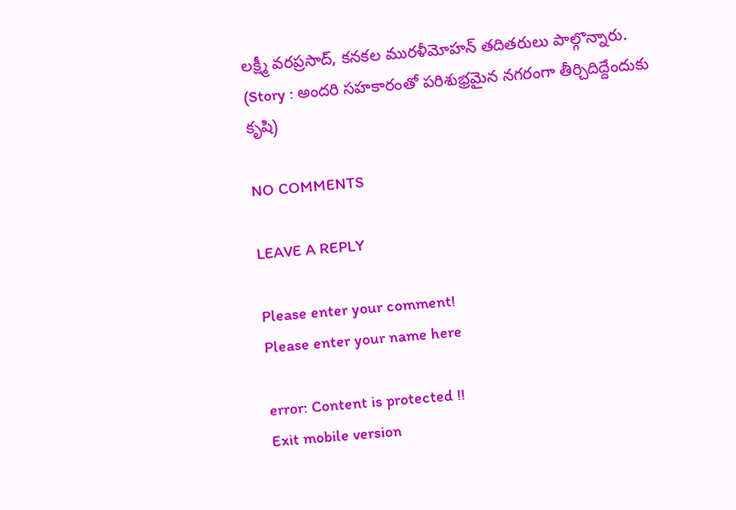లక్ష్మీ వరప్రసాద్, కనకల మురళీమోహన్ తదితరులు పాల్గొన్నారు. (Story : అందరి సహకారంతో పరిశుభ్రమైన నగరంగా తీర్చిదిద్దేందుకు కృషి)

NO COMMENTS

LEAVE A REPLY

Please enter your comment!
Please enter your name here

error: Content is protected !!
Exit mobile version